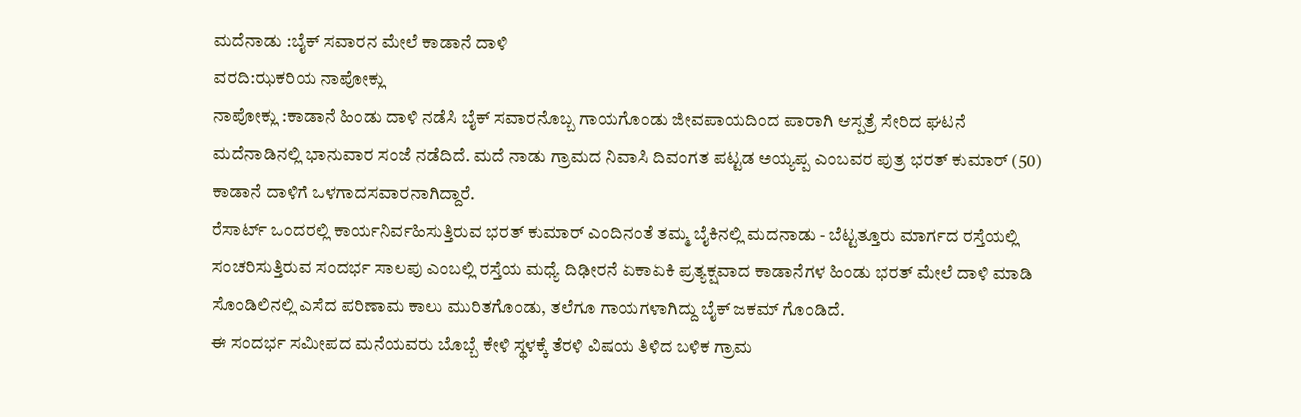ಮದೆನಾಡು :ಬೈಕ್ ಸವಾರನ ಮೇಲೆ ಕಾಡಾನೆ ದಾಳಿ
ವರದಿ:ಝಕರಿಯ ನಾಪೋಕ್ಲು
ನಾಪೋಕ್ಲು :ಕಾಡಾನೆ ಹಿಂಡು ದಾಳಿ ನಡೆಸಿ ಬೈಕ್ ಸವಾರನೊಬ್ಬ ಗಾಯಗೊಂಡು ಜೀವಪಾಯದಿಂದ ಪಾರಾಗಿ ಆಸ್ಪತ್ರೆ ಸೇರಿದ ಘಟನೆ ಮದೆನಾಡಿನಲ್ಲಿ ಭಾನುವಾರ ಸಂಜೆ ನಡೆದಿದೆ. ಮದೆ ನಾಡು ಗ್ರಾಮದ ನಿವಾಸಿ ದಿವಂಗತ ಪಟ್ಟಡ ಅಯ್ಯಪ್ಪ ಎಂಬವರ ಪುತ್ರ ಭರತ್ ಕುಮಾರ್ (50) ಕಾಡಾನೆ ದಾಳಿಗೆ ಒಳಗಾದಸವಾರನಾಗಿದ್ದಾರೆ.
ರೆಸಾರ್ಟ್ ಒಂದರಲ್ಲಿ ಕಾರ್ಯನಿರ್ವಹಿಸುತ್ತಿರುವ ಭರತ್ ಕುಮಾರ್ ಎಂದಿನಂತೆ ತಮ್ಮ ಬೈಕಿನಲ್ಲಿ ಮದನಾಡು - ಬೆಟ್ಟತ್ತೂರು ಮಾರ್ಗದ ರಸ್ತೆಯಲ್ಲಿ ಸಂಚರಿಸುತ್ತಿರುವ ಸಂದರ್ಭ ಸಾಲಪು ಎಂಬಲ್ಲಿ ರಸ್ತೆಯ ಮಧ್ಯೆ ದಿಢೀರನೆ ಏಕಾಏಕಿ ಪ್ರತ್ಯಕ್ಷವಾದ ಕಾಡಾನೆಗಳ ಹಿಂಡು ಭರತ್ ಮೇಲೆ ದಾಳಿ ಮಾಡಿ ಸೊಂಡಿಲಿನಲ್ಲಿ ಎಸೆದ ಪರಿಣಾಮ ಕಾಲು ಮುರಿತಗೊಂಡು, ತಲೆಗೂ ಗಾಯಗಳಾಗಿದ್ದು ಬೈಕ್ ಜಕಮ್ ಗೊಂಡಿದೆ.
ಈ ಸಂದರ್ಭ ಸಮೀಪದ ಮನೆಯವರು ಬೊಬ್ಬೆ ಕೇಳಿ ಸ್ಥಳಕ್ಕೆ ತೆರಳಿ ವಿಷಯ ತಿಳಿದ ಬಳಿಕ ಗ್ರಾಮ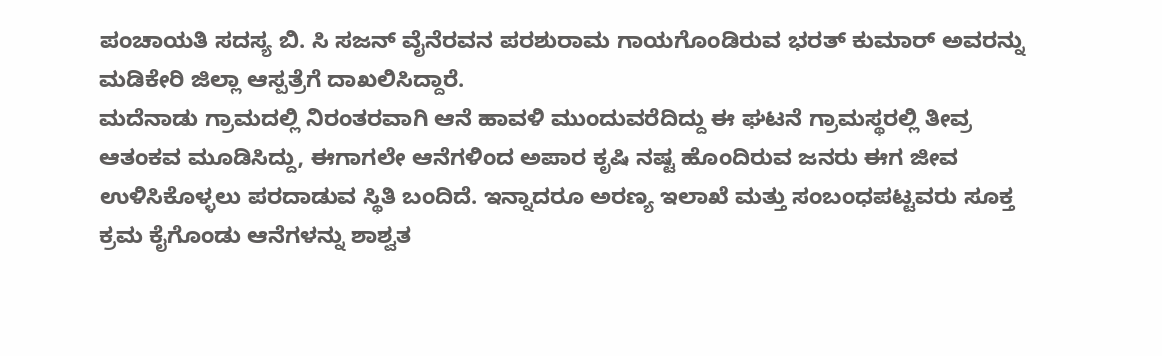ಪಂಚಾಯತಿ ಸದಸ್ಯ ಬಿ. ಸಿ ಸಜನ್ ವೈನೆರವನ ಪರಶುರಾಮ ಗಾಯಗೊಂಡಿರುವ ಭರತ್ ಕುಮಾರ್ ಅವರನ್ನು ಮಡಿಕೇರಿ ಜಿಲ್ಲಾ ಆಸ್ಪತ್ರೆಗೆ ದಾಖಲಿಸಿದ್ದಾರೆ.
ಮದೆನಾಡು ಗ್ರಾಮದಲ್ಲಿ ನಿರಂತರವಾಗಿ ಆನೆ ಹಾವಳಿ ಮುಂದುವರೆದಿದ್ದು ಈ ಘಟನೆ ಗ್ರಾಮಸ್ಥರಲ್ಲಿ ತೀವ್ರ ಆತಂಕವ ಮೂಡಿಸಿದ್ದು, ಈಗಾಗಲೇ ಆನೆಗಳಿಂದ ಅಪಾರ ಕೃಷಿ ನಷ್ಟ ಹೊಂದಿರುವ ಜನರು ಈಗ ಜೀವ ಉಳಿಸಿಕೊಳ್ಳಲು ಪರದಾಡುವ ಸ್ಥಿತಿ ಬಂದಿದೆ. ಇನ್ನಾದರೂ ಅರಣ್ಯ ಇಲಾಖೆ ಮತ್ತು ಸಂಬಂಧಪಟ್ಟವರು ಸೂಕ್ತ ಕ್ರಮ ಕೈಗೊಂಡು ಆನೆಗಳನ್ನು ಶಾಶ್ವತ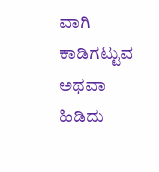ವಾಗಿ ಕಾಡಿಗಟ್ಟುವ ಅಥವಾ ಹಿಡಿದು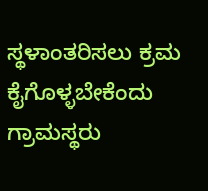ಸ್ಥಳಾಂತರಿಸಲು ಕ್ರಮ ಕೈಗೊಳ್ಳಬೇಕೆಂದು ಗ್ರಾಮಸ್ಥರು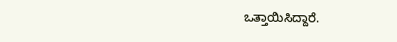ಒತ್ತಾಯಿಸಿದ್ದಾರೆ.